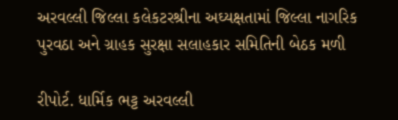અરવલ્લી જિલ્લા કલેકટરશ્રીના અઘ્યક્ષતામાં જિલ્લા નાગરિક પુરવઠા અને ગ્રાહક સુરક્ષા સલાહકાર સમિતિની બેઠક મળી

રીપોર્ટ. ધાર્મિક ભટ્ટ અરવલ્લી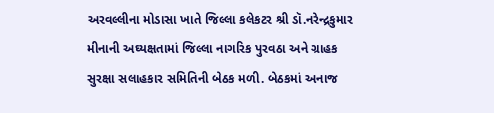અરવલ્લીના મોડાસા ખાતે જિલ્લા કલેકટર શ્રી ડૉ.નરેન્દ્રકુમાર મીનાની અઘ્યક્ષતામાં જિલ્લા નાગરિક પુરવઠા અને ગ્રાહક સુરક્ષા સલાહકાર સમિતિની બેઠક મળી. બેઠકમાં અનાજ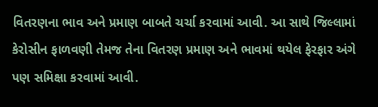વિતરણના ભાવ અને પ્રમાણ બાબતે ચર્ચા કરવામાં આવી. આ સાથે જિલ્લામાં કેરોસીન ફાળવણી તેમજ તેના વિતરણ પ્રમાણ અને ભાવમાં થયેલ ફેરફાર અંગે પણ સમિક્ષા કરવામાં આવી.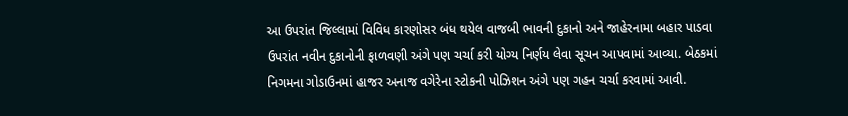આ ઉપરાંત જિલ્લામાં વિવિધ કારણોસર બંધ થયેલ વાજબી ભાવની દુકાનો અને જાહેરનામા બહાર પાડવા ઉપરાંત નવીન દુકાનોની ફાળવણી અંગે પણ ચર્ચા કરી યોગ્ય નિર્ણય લેવા સૂચન આપવામાં આવ્યા. બેઠકમાં નિગમના ગોડાઉનમાં હાજર અનાજ વગેરેના સ્ટોકની પોઝિશન અંગે પણ ગહન ચર્ચા કરવામાં આવી.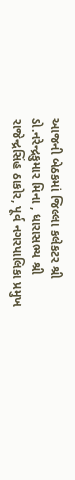આજની બેઠકમાં જિલ્લા કલેકટર શ્રી ડો.નરેન્દ્રકુમાર મિના , ધારાસભ્ય શ્રી રાજેન્દ્રસિંહ ઠાકોર, પૂર્વ નગરપાલિકા પ્રમુખ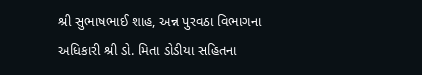શ્રી સુભાષભાઈ શાહ, અન્ન પુરવઠા વિભાગના અધિકારી શ્રી ડો. મિતા ડોડીયા સહિતના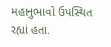મહાનુભાવો ઉપસ્થિત રહ્યાં હતા.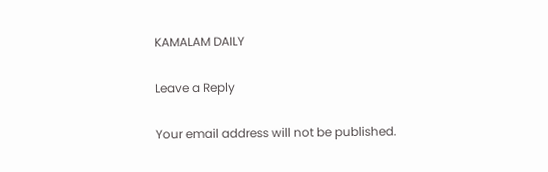KAMALAM DAILY

Leave a Reply

Your email address will not be published.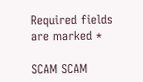Required fields are marked *

SCAM SCAM